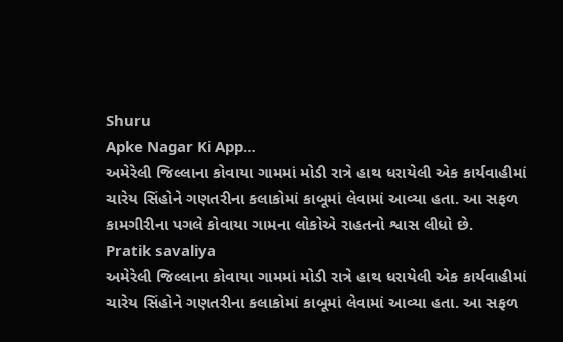Shuru
Apke Nagar Ki App…
અમેરેલી જિલ્લાના કોવાયા ગામમાં મોડી રાત્રે હાથ ધરાયેલી એક કાર્યવાહીમાં ચારેય સિંહોને ગણતરીના કલાકોમાં કાબૂમાં લેવામાં આવ્યા હતા. આ સફળ કામગીરીના પગલે કોવાયા ગામના લોકોએ રાહતનો શ્વાસ લીધો છે.
Pratik savaliya
અમેરેલી જિલ્લાના કોવાયા ગામમાં મોડી રાત્રે હાથ ધરાયેલી એક કાર્યવાહીમાં ચારેય સિંહોને ગણતરીના કલાકોમાં કાબૂમાં લેવામાં આવ્યા હતા. આ સફળ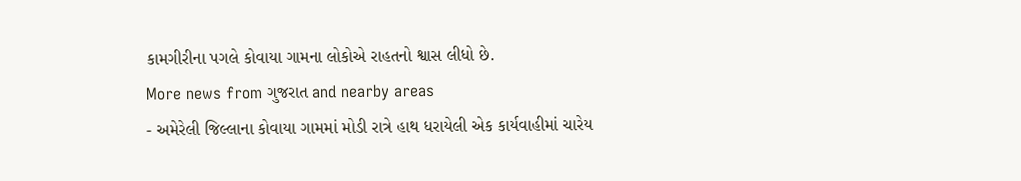કામગીરીના પગલે કોવાયા ગામના લોકોએ રાહતનો શ્વાસ લીધો છે.
More news from ગુજરાત and nearby areas
- અમેરેલી જિલ્લાના કોવાયા ગામમાં મોડી રાત્રે હાથ ધરાયેલી એક કાર્યવાહીમાં ચારેય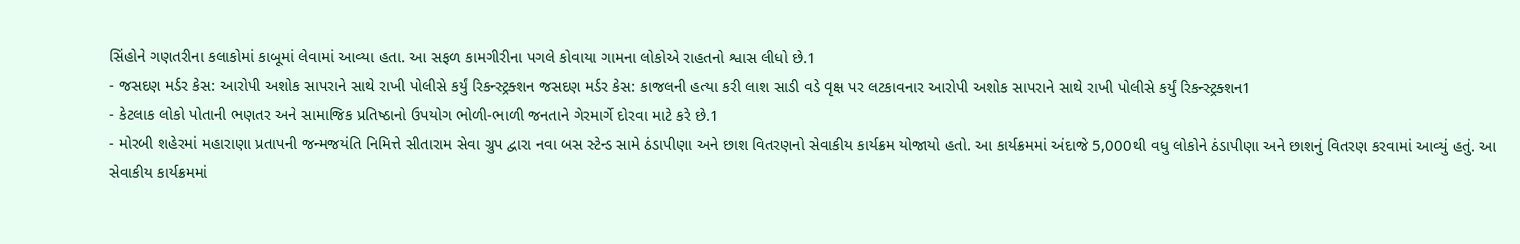સિંહોને ગણતરીના કલાકોમાં કાબૂમાં લેવામાં આવ્યા હતા. આ સફળ કામગીરીના પગલે કોવાયા ગામના લોકોએ રાહતનો શ્વાસ લીધો છે.1
- જસદણ મર્ડર કેસ: આરોપી અશોક સાપરાને સાથે રાખી પોલીસે કર્યું રિકન્સ્ટ્રક્શન જસદણ મર્ડર કેસ: કાજલની હત્યા કરી લાશ સાડી વડે વૃક્ષ પર લટકાવનાર આરોપી અશોક સાપરાને સાથે રાખી પોલીસે કર્યું રિકન્સ્ટ્રક્શન1
- કેટલાક લોકો પોતાની ભણતર અને સામાજિક પ્રતિષ્ઠાનો ઉપયોગ ભોળી-ભાળી જનતાને ગેરમાર્ગે દોરવા માટે કરે છે.1
- મોરબી શહેરમાં મહારાણા પ્રતાપની જન્મજયંતિ નિમિત્તે સીતારામ સેવા ગ્રુપ દ્વારા નવા બસ સ્ટેન્ડ સામે ઠંડાપીણા અને છાશ વિતરણનો સેવાકીય કાર્યક્રમ યોજાયો હતો. આ કાર્યક્રમમાં અંદાજે 5,000થી વધુ લોકોને ઠંડાપીણા અને છાશનું વિતરણ કરવામાં આવ્યું હતું. આ સેવાકીય કાર્યક્રમમાં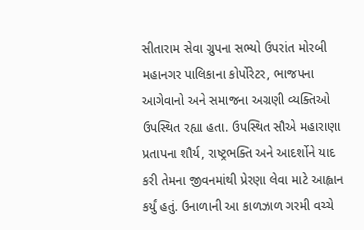સીતારામ સેવા ગ્રુપના સભ્યો ઉપરાંત મોરબી મહાનગર પાલિકાના કોર્પોરેટર, ભાજપના આગેવાનો અને સમાજના અગ્રણી વ્યક્તિઓ ઉપસ્થિત રહ્યા હતા. ઉપસ્થિત સૌએ મહારાણા પ્રતાપના શૌર્ય, રાષ્ટ્રભક્તિ અને આદર્શોને યાદ કરી તેમના જીવનમાંથી પ્રેરણા લેવા માટે આહ્વાન કર્યું હતું. ઉનાળાની આ કાળઝાળ ગરમી વચ્ચે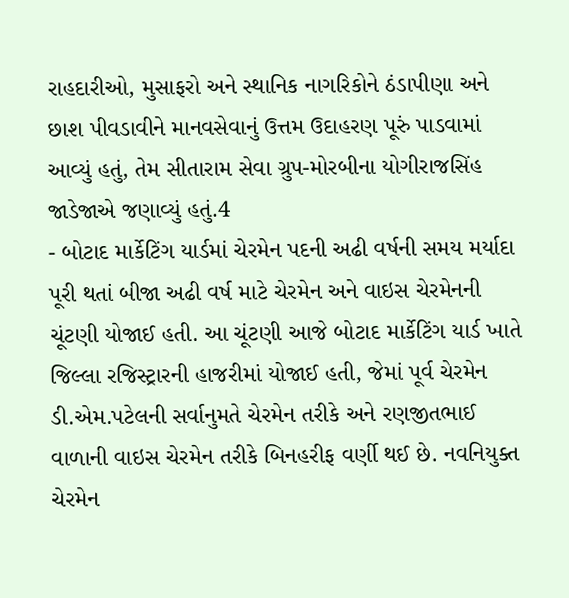રાહદારીઓ, મુસાફરો અને સ્થાનિક નાગરિકોને ઠંડાપીણા અને છાશ પીવડાવીને માનવસેવાનું ઉત્તમ ઉદાહરણ પૂરું પાડવામાં આવ્યું હતું, તેમ સીતારામ સેવા ગ્રુપ-મોરબીના યોગીરાજસિંહ જાડેજાએ જણાવ્યું હતું.4
- બોટાદ માર્કેટિંગ યાર્ડમાં ચેરમેન પદની અઢી વર્ષની સમય મર્યાદા પૂરી થતાં બીજા અઢી વર્ષ માટે ચેરમેન અને વાઇસ ચેરમેનની ચૂંટણી યોજાઈ હતી. આ ચૂંટણી આજે બોટાદ માર્કેટિંગ યાર્ડ ખાતે જિલ્લા રજિસ્ટ્રારની હાજરીમાં યોજાઈ હતી, જેમાં પૂર્વ ચેરમેન ડી.એમ.પટેલની સર્વાનુમતે ચેરમેન તરીકે અને રણજીતભાઈ વાળાની વાઇસ ચેરમેન તરીકે બિનહરીફ વર્ણી થઈ છે. નવનિયુક્ત ચેરમેન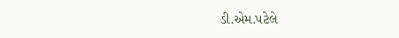ડી.એમ.પટેલે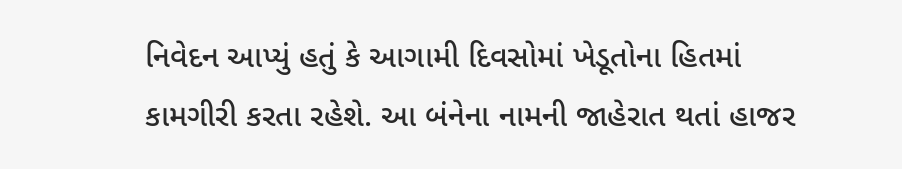નિવેદન આપ્યું હતું કે આગામી દિવસોમાં ખેડૂતોના હિતમાં કામગીરી કરતા રહેશે. આ બંનેના નામની જાહેરાત થતાં હાજર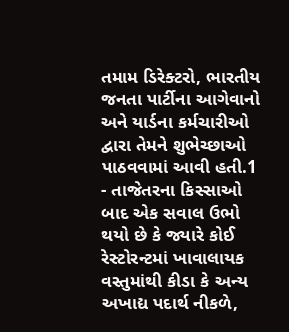તમામ ડિરેક્ટરો, ભારતીય જનતા પાર્ટીના આગેવાનો અને યાર્ડના કર્મચારીઓ દ્વારા તેમને શુભેચ્છાઓ પાઠવવામાં આવી હતી.1
- તાજેતરના કિસ્સાઓ બાદ એક સવાલ ઉભો થયો છે કે જ્યારે કોઈ રેસ્ટોરન્ટમાં ખાવાલાયક વસ્તુમાંથી કીડા કે અન્ય અખાદ્ય પદાર્થ નીકળે,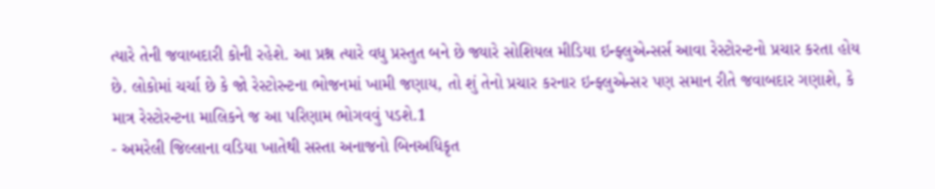ત્યારે તેની જવાબદારી કોની રહેશે. આ પ્રશ્ન ત્યારે વધુ પ્રસ્તુત બને છે જ્યારે સોશિયલ મીડિયા ઇન્ફ્લુએન્સર્સ આવા રેસ્ટોરન્ટનો પ્રચાર કરતા હોય છે. લોકોમાં ચર્ચા છે કે જો રેસ્ટોરન્ટના ભોજનમાં ખામી જણાય, તો શું તેનો પ્રચાર કરનાર ઇન્ફ્લુએન્સર પણ સમાન રીતે જવાબદાર ગણાશે, કે માત્ર રેસ્ટોરન્ટના માલિકને જ આ પરિણામ ભોગવવું પડશે.1
- અમરેલી જિલ્લાના વડિયા ખાતેથી સસ્તા અનાજનો બિનઅધિકૃત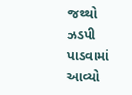જથ્થો ઝડપી પાડવામાં આવ્યો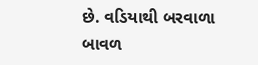છે. વડિયાથી બરવાળા બાવળ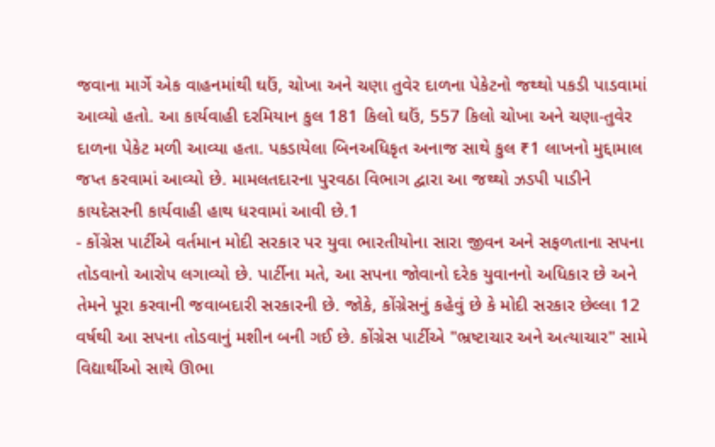જવાના માર્ગે એક વાહનમાંથી ઘઉં, ચોખા અને ચણા તુવેર દાળના પેકેટનો જથ્થો પકડી પાડવામાં આવ્યો હતો. આ કાર્યવાહી દરમિયાન કુલ 181 કિલો ઘઉં, 557 કિલો ચોખા અને ચણા-તુવેર દાળના પેકેટ મળી આવ્યા હતા. પકડાયેલા બિનઅધિકૃત અનાજ સાથે કુલ ₹1 લાખનો મુદ્દામાલ જપ્ત કરવામાં આવ્યો છે. મામલતદારના પુરવઠા વિભાગ દ્વારા આ જથ્થો ઝડપી પાડીને કાયદેસરની કાર્યવાહી હાથ ધરવામાં આવી છે.1
- કોંગ્રેસ પાર્ટીએ વર્તમાન મોદી સરકાર પર યુવા ભારતીયોના સારા જીવન અને સફળતાના સપના તોડવાનો આરોપ લગાવ્યો છે. પાર્ટીના મતે, આ સપના જોવાનો દરેક યુવાનનો અધિકાર છે અને તેમને પૂરા કરવાની જવાબદારી સરકારની છે. જોકે, કોંગ્રેસનું કહેવું છે કે મોદી સરકાર છેલ્લા 12 વર્ષથી આ સપના તોડવાનું મશીન બની ગઈ છે. કોંગ્રેસ પાર્ટીએ "ભ્રષ્ટાચાર અને અત્યાચાર" સામે વિદ્યાર્થીઓ સાથે ઊભા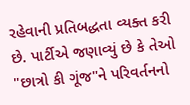રહેવાની પ્રતિબદ્ધતા વ્યક્ત કરી છે. પાર્ટીએ જણાવ્યું છે કે તેઓ "છાત્રો કી ગૂંજ"ને પરિવર્તનનો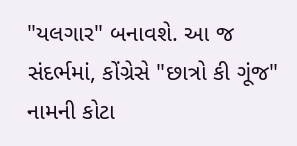"યલગાર" બનાવશે. આ જ સંદર્ભમાં, કોંગ્રેસે "છાત્રો કી ગૂંજ" નામની કોટા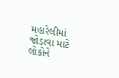મહારેલીમાં જોડાવા માટે લોકોને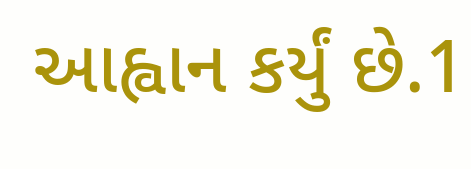આહ્વાન કર્યું છે.1